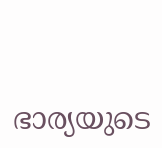ഭാര്യയുടെ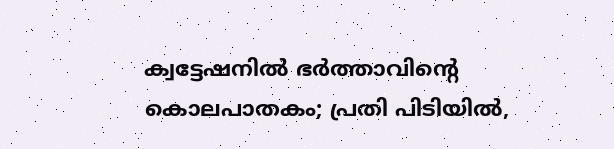ക്വട്ടേഷനിൽ ഭർത്താവിന്റെ കൊലപാതകം; പ്രതി പിടിയിൽ,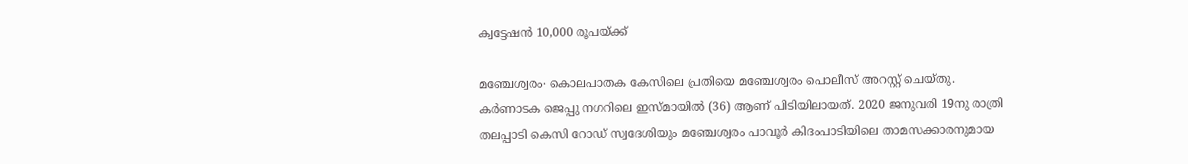ക്വട്ടേഷൻ 10,000 രൂപയ്ക്ക്

മഞ്ചേശ്വരം∙ കൊലപാതക കേസിലെ പ്രതിയെ മഞ്ചേശ്വരം പൊലീസ് അറസ്റ്റ് ചെയ്തു. കർണാടക ജെപ്പു നഗറിലെ ഇസ്മായിൽ (36) ആണ് പിടിയിലായത്. 2020 ജനുവരി 19നു രാത്രി തലപ്പാടി കെസി റോഡ് സ്വദേശിയും മഞ്ചേശ്വരം പാവൂർ കിദംപാടിയിലെ താമസക്കാരനുമായ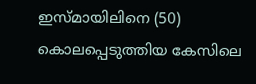ഇസ്മായിലിനെ (50) കൊലപ്പെടുത്തിയ കേസിലെ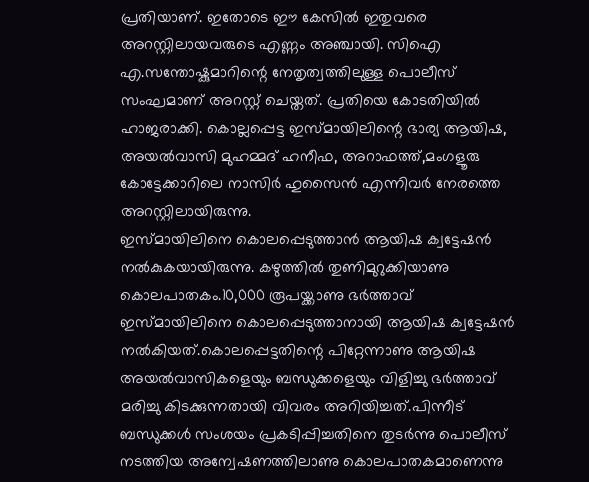പ്രതിയാണ്. ഇതോടെ ഈ കേസിൽ ഇതുവരെ അറസ്റ്റിലായവരുടെ എണ്ണം അഞ്ചായി. സിഐ എ.സന്തോഷ്കുമാറിന്റെ നേതൃത്വത്തിലുള്ള പൊലീസ് സംഘമാണ് അറസ്റ്റ് ചെയ്തത്. പ്രതിയെ കോടതിയിൽ ഹാജരാക്കി. കൊല്ലപ്പെട്ട ഇസ്മായിലിന്റെ ഭാര്യ ആയിഷ, അയൽവാസി മുഹമ്മദ് ഹനീഫ, അറാഫത്ത്,മംഗളൂരു കോട്ടേക്കാറിലെ നാസിർ ഹുസൈൻ എന്നിവർ നേരത്തെ അറസ്റ്റിലായിരുന്നു.
ഇസ്മായിലിനെ കൊലപ്പെടുത്താൻ ആയിഷ ക്വട്ടേഷൻ നൽകുകയായിരുന്നു. കഴുത്തിൽ തുണിമുറുക്കിയാണു കൊലപാതകം.10,000 രൂപയ്ക്കാണു ഭർത്താവ് ഇസ്മായിലിനെ കൊലപ്പെടുത്താനായി ആയിഷ ക്വട്ടേഷൻ നൽകിയത്.കൊലപ്പെട്ടതിന്റെ പിറ്റേന്നാണു ആയിഷ അയൽവാസികളെയും ബന്ധുക്കളെയും വിളിച്ചു ഭർത്താവ് മരിച്ചു കിടക്കുന്നതായി വിവരം അറിയിച്ചത്.പിന്നീട് ബന്ധുക്കൾ സംശയം പ്രകടിപ്പിച്ചതിനെ തുടർന്നു പൊലീസ് നടത്തിയ അന്വേഷണത്തിലാണു കൊലപാതകമാണെന്നു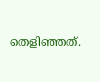തെളിഞ്ഞത്.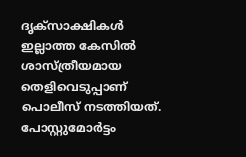ദൃക്സാക്ഷികൾ ഇല്ലാത്ത കേസിൽ ശാസ്ത്രീയമായ തെളിവെടുപ്പാണ് പൊലീസ് നടത്തിയത്. പോസ്റ്റുമോർട്ടം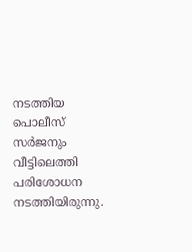നടത്തിയ പൊലീസ് സർജനും വീട്ടിലെത്തി പരിശോധന നടത്തിയിരുന്നു.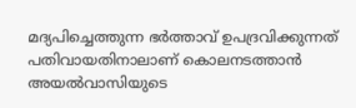മദ്യപിച്ചെത്തുന്ന ഭർത്താവ് ഉപദ്രവിക്കുന്നത് പതിവായതിനാലാണ് കൊലനടത്താൻ അയൽവാസിയുടെ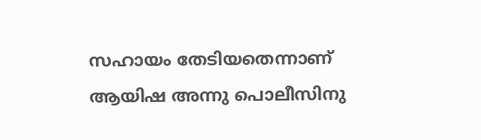സഹായം തേടിയതെന്നാണ് ആയിഷ അന്നു പൊലീസിനു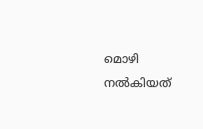മൊഴി നൽകിയത്